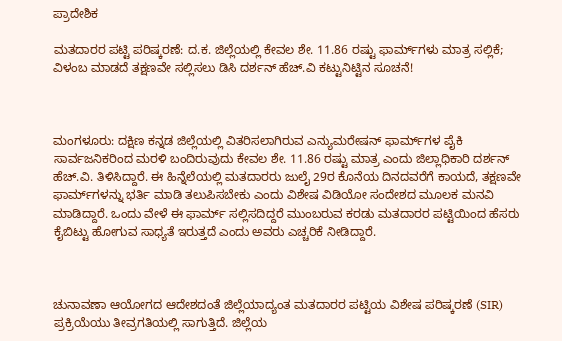ಪ್ರಾದೇಶಿಕ

ಮತದಾರರ ಪಟ್ಟಿ ಪರಿಷ್ಕರಣೆ: ದ.ಕ. ಜಿಲ್ಲೆಯಲ್ಲಿ ಕೇವಲ ಶೇ. 11.86 ರಷ್ಟು ಫಾರ್ಮ್‌ಗಳು ಮಾತ್ರ ಸಲ್ಲಿಕೆ; ವಿಳಂಬ ಮಾಡದೆ ತಕ್ಷಣವೇ ಸಲ್ಲಿಸಲು ಡಿಸಿ ದರ್ಶನ್ ಹೆಚ್.ವಿ ಕಟ್ಟುನಿಟ್ಟಿನ ಸೂಚನೆ!



ಮಂಗಳೂರು: ದಕ್ಷಿಣ ಕನ್ನಡ ಜಿಲ್ಲೆಯಲ್ಲಿ ವಿತರಿಸಲಾಗಿರುವ ಎನ್ಯುಮರೇಷನ್ ಫಾರ್ಮ್‌ಗಳ ಪೈಕಿ ಸಾರ್ವಜನಿಕರಿಂದ ಮರಳಿ ಬಂದಿರುವುದು ಕೇವಲ ಶೇ. 11.86 ರಷ್ಟು ಮಾತ್ರ ಎಂದು ಜಿಲ್ಲಾಧಿಕಾರಿ ದರ್ಶನ್ ಹೆಚ್.ವಿ. ತಿಳಿಸಿದ್ದಾರೆ. ಈ ಹಿನ್ನೆಲೆಯಲ್ಲಿ ಮತದಾರರು ಜುಲೈ 29ರ ಕೊನೆಯ ದಿನದವರೆಗೆ ಕಾಯದೆ, ತಕ್ಷಣವೇ ಫಾರ್ಮ್‌ಗಳನ್ನು ಭರ್ತಿ ಮಾಡಿ ತಲುಪಿಸಬೇಕು ಎಂದು ವಿಶೇಷ ವಿಡಿಯೋ ಸಂದೇಶದ ಮೂಲಕ ಮನವಿ ಮಾಡಿದ್ದಾರೆ. ಒಂದು ವೇಳೆ ಈ ಫಾರ್ಮ್ ಸಲ್ಲಿಸದಿದ್ದರೆ ಮುಂಬರುವ ಕರಡು ಮತದಾರರ ಪಟ್ಟಿಯಿಂದ ಹೆಸರು ಕೈಬಿಟ್ಟು ಹೋಗುವ ಸಾಧ್ಯತೆ ಇರುತ್ತದೆ ಎಂದು ಅವರು ಎಚ್ಚರಿಕೆ ನೀಡಿದ್ದಾರೆ.



ಚುನಾವಣಾ ಆಯೋಗದ ಆದೇಶದಂತೆ ಜಿಲ್ಲೆಯಾದ್ಯಂತ ಮತದಾರರ ಪಟ್ಟಿಯ ವಿಶೇಷ ಪರಿಷ್ಕರಣೆ (SIR) ಪ್ರಕ್ರಿಯೆಯು ತೀವ್ರಗತಿಯಲ್ಲಿ ಸಾಗುತ್ತಿದೆ. ಜಿಲ್ಲೆಯ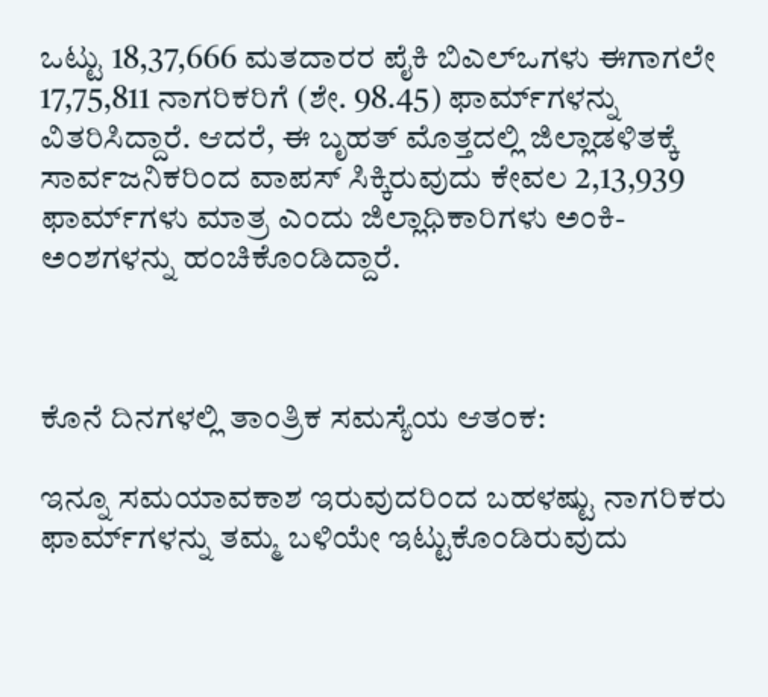ಒಟ್ಟು 18,37,666 ಮತದಾರರ ಪೈಕಿ ಬಿಎಲ್‌ಒಗಳು ಈಗಾಗಲೇ 17,75,811 ನಾಗರಿಕರಿಗೆ (ಶೇ. 98.45) ಫಾರ್ಮ್‌ಗಳನ್ನು ವಿತರಿಸಿದ್ದಾರೆ. ಆದರೆ, ಈ ಬೃಹತ್ ಮೊತ್ತದಲ್ಲಿ ಜಿಲ್ಲಾಡಳಿತಕ್ಕೆ ಸಾರ್ವಜನಿಕರಿಂದ ವಾಪಸ್ ಸಿಕ್ಕಿರುವುದು ಕೇವಲ 2,13,939 ಫಾರ್ಮ್‌ಗಳು ಮಾತ್ರ ಎಂದು ಜಿಲ್ಲಾಧಿಕಾರಿಗಳು ಅಂಕಿ-ಅಂಶಗಳನ್ನು ಹಂಚಿಕೊಂಡಿದ್ದಾರೆ.



ಕೊನೆ ದಿನಗಳಲ್ಲಿ ತಾಂತ್ರಿಕ ಸಮಸ್ಯೆಯ ಆತಂಕ:

ಇನ್ನೂ ಸಮಯಾವಕಾಶ ಇರುವುದರಿಂದ ಬಹಳಷ್ಟು ನಾಗರಿಕರು ಫಾರ್ಮ್‌ಗಳನ್ನು ತಮ್ಮ ಬಳಿಯೇ ಇಟ್ಟುಕೊಂಡಿರುವುದು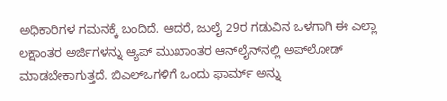ಅಧಿಕಾರಿಗಳ ಗಮನಕ್ಕೆ ಬಂದಿದೆ. ಆದರೆ, ಜುಲೈ 29ರ ಗಡುವಿನ ಒಳಗಾಗಿ ಈ ಎಲ್ಲಾ ಲಕ್ಷಾಂತರ ಅರ್ಜಿಗಳನ್ನು ಆ್ಯಪ್ ಮುಖಾಂತರ ಆನ್‌ಲೈನ್‌ನಲ್ಲಿ ಅಪ್‌ಲೋಡ್ ಮಾಡಬೇಕಾಗುತ್ತದೆ. ಬಿಎಲ್‌ಒಗಳಿಗೆ ಒಂದು ಫಾರ್ಮ್ ಅನ್ನು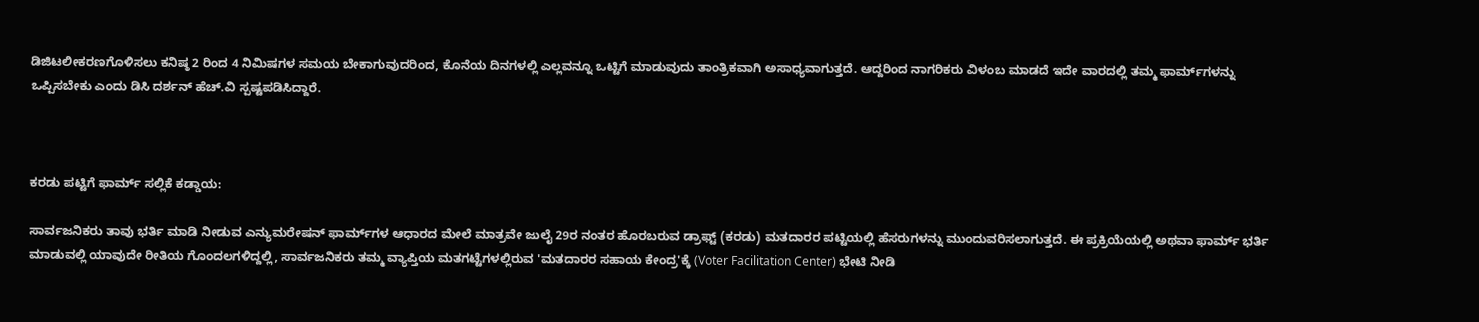ಡಿಜಿಟಲೀಕರಣಗೊಳಿಸಲು ಕನಿಷ್ಠ 2 ರಿಂದ 4 ನಿಮಿಷಗಳ ಸಮಯ ಬೇಕಾಗುವುದರಿಂದ, ಕೊನೆಯ ದಿನಗಳಲ್ಲಿ ಎಲ್ಲವನ್ನೂ ಒಟ್ಟಿಗೆ ಮಾಡುವುದು ತಾಂತ್ರಿಕವಾಗಿ ಅಸಾಧ್ಯವಾಗುತ್ತದೆ. ಆದ್ದರಿಂದ ನಾಗರಿಕರು ವಿಳಂಬ ಮಾಡದೆ ಇದೇ ವಾರದಲ್ಲಿ ತಮ್ಮ ಫಾರ್ಮ್‌ಗಳನ್ನು ಒಪ್ಪಿಸಬೇಕು ಎಂದು ಡಿಸಿ ದರ್ಶನ್ ಹೆಚ್.ವಿ ಸ್ಪಷ್ಟಪಡಿಸಿದ್ದಾರೆ.



ಕರಡು ಪಟ್ಟಿಗೆ ಫಾರ್ಮ್ ಸಲ್ಲಿಕೆ ಕಡ್ಡಾಯ:

ಸಾರ್ವಜನಿಕರು ತಾವು ಭರ್ತಿ ಮಾಡಿ ನೀಡುವ ಎನ್ಯುಮರೇಷನ್ ಫಾರ್ಮ್‌ಗಳ ಆಧಾರದ ಮೇಲೆ ಮಾತ್ರವೇ ಜುಲೈ 29ರ ನಂತರ ಹೊರಬರುವ ಡ್ರಾಫ್ಟ್ (ಕರಡು) ಮತದಾರರ ಪಟ್ಟಿಯಲ್ಲಿ ಹೆಸರುಗಳನ್ನು ಮುಂದುವರಿಸಲಾಗುತ್ತದೆ. ಈ ಪ್ರಕ್ರಿಯೆಯಲ್ಲಿ ಅಥವಾ ಫಾರ್ಮ್ ಭರ್ತಿ ಮಾಡುವಲ್ಲಿ ಯಾವುದೇ ರೀತಿಯ ಗೊಂದಲಗಳಿದ್ದಲ್ಲಿ, ಸಾರ್ವಜನಿಕರು ತಮ್ಮ ವ್ಯಾಪ್ತಿಯ ಮತಗಟ್ಟೆಗಳಲ್ಲಿರುವ 'ಮತದಾರರ ಸಹಾಯ ಕೇಂದ್ರ'ಕ್ಕೆ (Voter Facilitation Center) ಭೇಟಿ ನೀಡಿ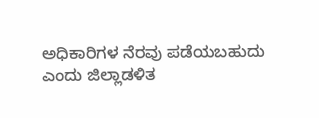ಅಧಿಕಾರಿಗಳ ನೆರವು ಪಡೆಯಬಹುದು ಎಂದು ಜಿಲ್ಲಾಡಳಿತ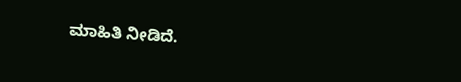ಮಾಹಿತಿ ನೀಡಿದೆ.